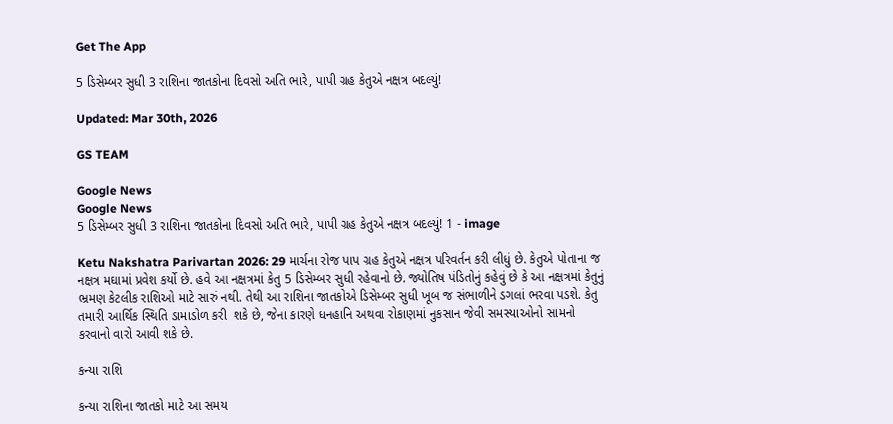Get The App

5 ડિસેમ્બર સુધી 3 રાશિના જાતકોના દિવસો અતિ ભારે, પાપી ગ્રહ કેતુએ નક્ષત્ર બદલ્યું!

Updated: Mar 30th, 2026

GS TEAM

Google News
Google News
5 ડિસેમ્બર સુધી 3 રાશિના જાતકોના દિવસો અતિ ભારે, પાપી ગ્રહ કેતુએ નક્ષત્ર બદલ્યું! 1 - image

Ketu Nakshatra Parivartan 2026: 29 માર્ચના રોજ પાપ ગ્રહ કેતુએ નક્ષત્ર પરિવર્તન કરી લીધું છે. કેતુએ પોતાના જ નક્ષત્ર મઘામાં પ્રવેશ કર્યો છે. હવે આ નક્ષત્રમાં કેતુ 5 ડિસેમ્બર સુધી રહેવાનો છે. જ્યોતિષ પંડિતોનું કહેવું છે કે આ નક્ષત્રમાં કેતુનું ભ્રમણ કેટલીક રાશિઓ માટે સારું નથી. તેથી આ રાશિના જાતકોએ ડિસેમ્બર સુધી ખૂબ જ સંભાળીને ડગલાં ભરવા પડશે. કેતુ તમારી આર્થિક સ્થિતિ ડામાડોળ કરી  શકે છે, જેના કારણે ધનહાનિ અથવા રોકાણમાં નુકસાન જેવી સમસ્યાઓનો સામનો કરવાનો વારો આવી શકે છે.

કન્યા રાશિ

કન્યા રાશિના જાતકો માટે આ સમય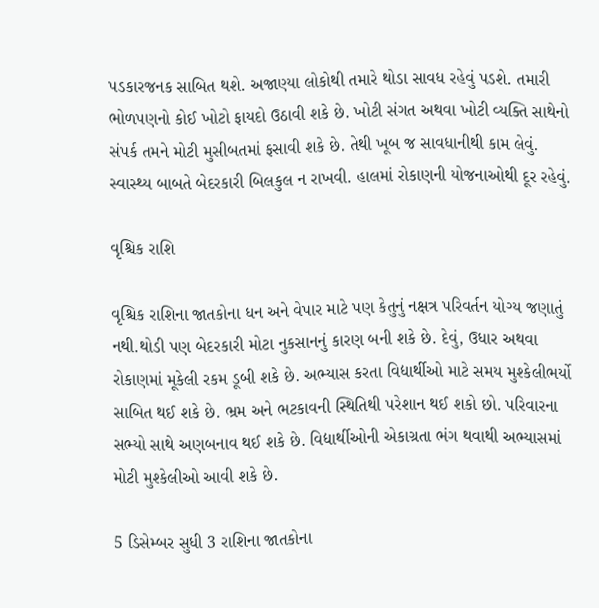પડકારજનક સાબિત થશે. અજાણ્યા લોકોથી તમારે થોડા સાવધ રહેવું પડશે. તમારી ભોળપણનો કોઈ ખોટો ફાયદો ઉઠાવી શકે છે. ખોટી સંગત અથવા ખોટી વ્યક્તિ સાથેનો સંપર્ક તમને મોટી મુસીબતમાં ફસાવી શકે છે. તેથી ખૂબ જ સાવધાનીથી કામ લેવું. સ્વાસ્થ્ય બાબતે બેદરકારી બિલકુલ ન રાખવી. હાલમાં રોકાણની યોજનાઓથી દૂર રહેવું.

વૃશ્ચિક રાશિ

વૃશ્ચિક રાશિના જાતકોના ધન અને વેપાર માટે પણ કેતુનું નક્ષત્ર પરિવર્તન યોગ્ય જણાતું નથી.થોડી પણ બેદરકારી મોટા નુકસાનનું કારણ બની શકે છે. દેવું, ઉધાર અથવા રોકાણમાં મૂકેલી રકમ ડૂબી શકે છે. અભ્યાસ કરતા વિદ્યાર્થીઓ માટે સમય મુશ્કેલીભર્યો સાબિત થઈ શકે છે. ભ્રમ અને ભટકાવની સ્થિતિથી પરેશાન થઈ શકો છો. પરિવારના સભ્યો સાથે અણબનાવ થઈ શકે છે. વિદ્યાર્થીઓની એકાગ્રતા ભંગ થવાથી અભ્યાસમાં મોટી મુશ્કેલીઓ આવી શકે છે.

5 ડિસેમ્બર સુધી 3 રાશિના જાતકોના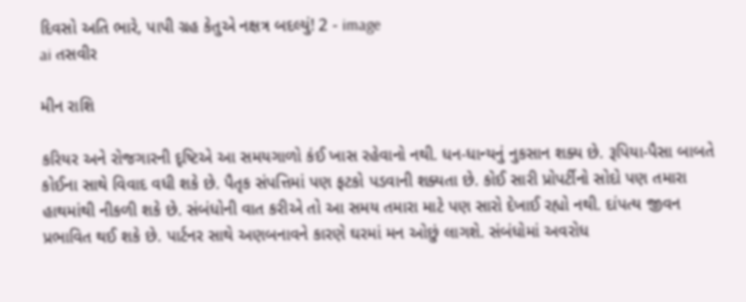દિવસો અતિ ભારે, પાપી ગ્રહ કેતુએ નક્ષત્ર બદલ્યું! 2 - image
ai તસવીર

મીન રાશિ

કરિયર અને રોજગારની દૃષ્ટિએ આ સમયગાળો કંઈ ખાસ રહેવાનો નથી. ધન-ધાન્યનું નુકસાન શક્ય છે. રૂપિયા-પૈસા બાબતે કોઈના સાથે વિવાદ વધી શકે છે. પૈતૃક સંપત્તિમાં પણ ફટકો પડવાની શક્યતા છે. કોઈ સારી પ્રોપર્ટીનો સોદો પણ તમારા હાથમાંથી નીકળી શકે છે. સંબંધોની વાત કરીએ તો આ સમય તમારા માટે પણ સારો દેખાઈ રહ્યો નથી. દાંપત્ય જીવન પ્રભાવિત થઈ શકે છે. પાર્ટનર સાથે અણબનાવને કારણે ઘરમાં મન ઓછું લાગશે. સંબંધોમાં અવરોધ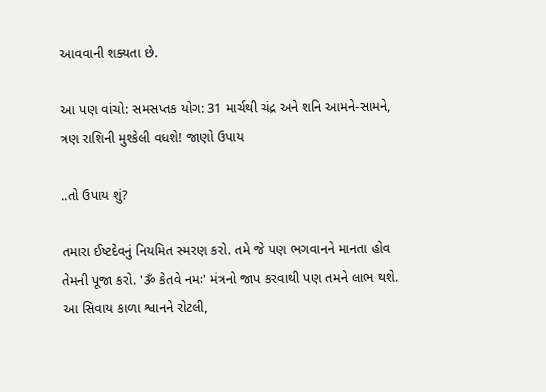આવવાની શક્યતા છે.

આ પણ વાંચો: સમસપ્તક યોગ: 31 માર્ચથી ચંદ્ર અને શનિ આમને-સામને, ત્રણ રાશિની મુશ્કેલી વધશે! જાણો ઉપાય

..તો ઉપાય શું?

તમારા ઈષ્ટદેવનું નિયમિત સ્મરણ કરો. તમે જે પણ ભગવાનને માનતા હોવ તેમની પૂજા કરો. 'ૐ કેતવે નમઃ' મંત્રનો જાપ કરવાથી પણ તમને લાભ થશે. આ સિવાય કાળા શ્વાનને રોટલી,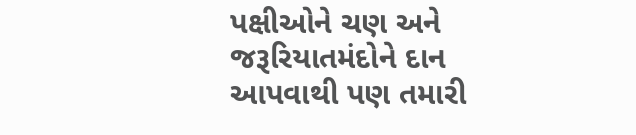પક્ષીઓને ચણ અને જરૂરિયાતમંદોને દાન આપવાથી પણ તમારી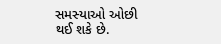સમસ્યાઓ ઓછી થઈ શકે છે.